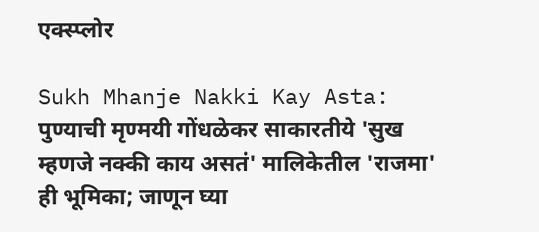एक्स्प्लोर

Sukh Mhanje Nakki Kay Asta:  पुण्याची मृण्मयी गोंधळेकर साकारतीये 'सुख म्हणजे नक्की काय असतं' मालिकेतील 'राजमा' ही भूमिका; जाणून घ्या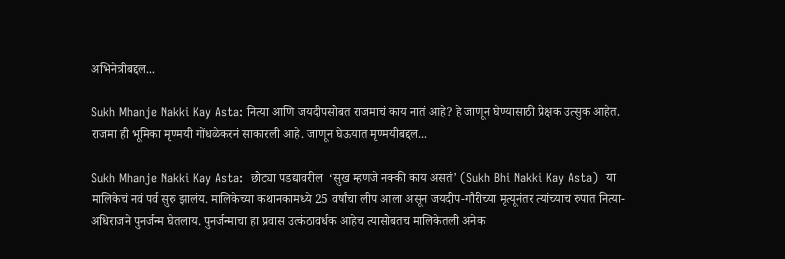अभिनेत्रीबद्दल...

Sukh Mhanje Nakki Kay Asta: नित्या आणि जयदीपसोबत राजमाचं काय नातं आहे? हे जाणून घेण्यासाठी प्रेक्षक उत्सुक आहेत. राजमा ही भूमिका मृण्मयी गोंधळेकरनं साकारली आहे. जाणून घेऊयात मृण्मयीबद्दल...

Sukh Mhanje Nakki Kay Asta:  छोट्या पडद्यावरील  ‘सुख म्हणजे नक्की काय असतं’ (Sukh Bhi Nakki Kay Asta)  या मालिकेचं नवं पर्व सुरु झालंय. मालिकेच्या कथानकामध्ये 25 वर्षांचा लीप आला असून जयदीप-गौरीच्या मृत्यूनंतर त्यांच्याच रुपात नित्या-अधिराजने पुनर्जन्म घेतलाय. पुनर्जन्माचा हा प्रवास उत्कंठावर्धक आहेच त्यासोबतच मालिकेतली अनेक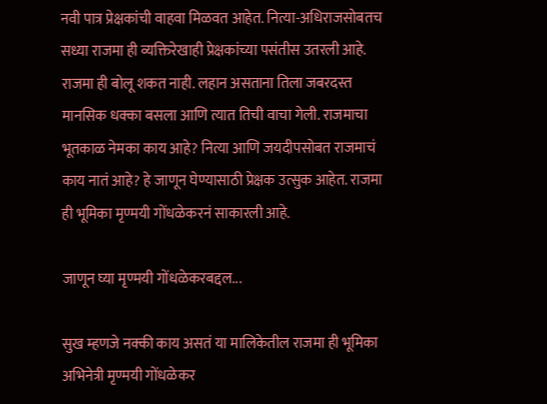नवी पात्र प्रेक्षकांची वाहवा मिळवत आहेत. नित्या-अधिराजसोबतच सध्या राजमा ही व्यक्तिरेखाही प्रेक्षकांच्या पसंतीस उतरली आहे. राजमा ही बोलू शकत नाही. लहान असताना तिला जबरदस्त मानसिक धक्का बसला आणि त्यात तिची वाचा गेली. राजमाचा भूतकाळ नेमका काय आहे? नित्या आणि जयदीपसोबत राजमाचं काय नातं आहे? हे जाणून घेण्यासाठी प्रेक्षक उत्सुक आहेत. राजमा ही भूमिका मृण्मयी गोंधळेकरनं साकारली आहे.

जाणून घ्या मृण्मयी गोंधळेकरबद्दल...

सुख म्हणजे नक्की काय असतं या मालिकेतील राजमा ही भूमिका अभिनेत्री मृण्मयी गोंधळेकर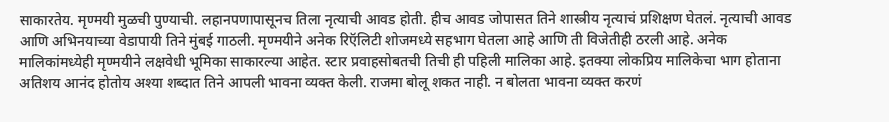साकारतेय. मृण्मयी मुळची पुण्याची. लहानपणापासूनच तिला नृत्याची आवड होती. हीच आवड जोपासत तिने शास्त्रीय नृत्याचं प्रशिक्षण घेतलं. नृत्याची आवड आणि अभिनयाच्या वेडापायी तिने मुंबई गाठली. मृण्मयीने अनेक रिऍलिटी शोजमध्ये सहभाग घेतला आहे आणि ती विजेतीही ठरली आहे. अनेक मालिकांमध्येही मृण्मयीने लक्षवेधी भूमिका साकारल्या आहेत. स्टार प्रवाहसोबतची तिची ही पहिली मालिका आहे. इतक्या लोकप्रिय मालिकेचा भाग होताना अतिशय आनंद होतोय अश्या शब्दात तिने आपली भावना व्यक्त केली. राजमा बोलू शकत नाही. न बोलता भावना व्यक्त करणं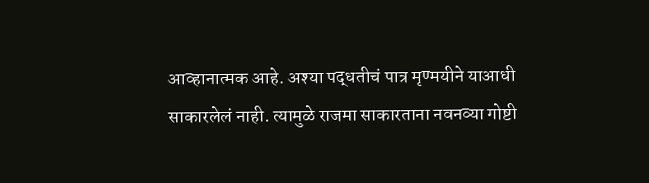आव्हानात्मक आहे. अश्या पद्धतीचं पात्र मृण्मयीने याआधी साकारलेलं नाही. त्यामुळे राजमा साकारताना नवनव्या गोष्टी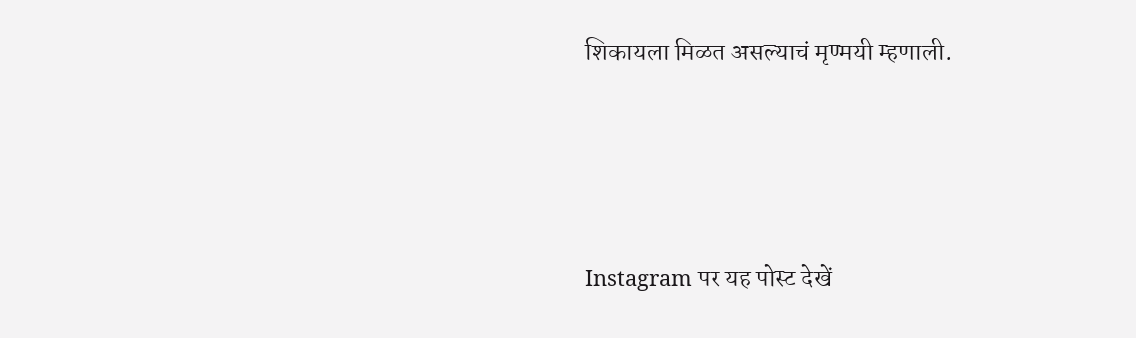शिकायला मिळत असल्याचं मृण्मयी म्हणाली.






Instagram पर यह पोस्ट देखें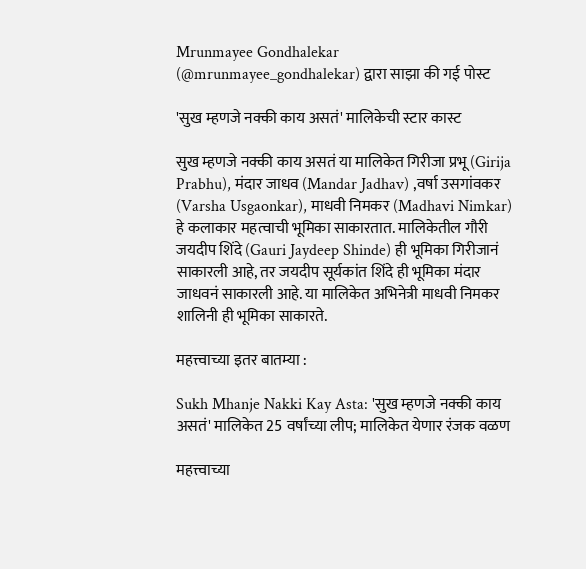Mrunmayee Gondhalekar (@mrunmayee_gondhalekar) द्वारा साझा की गई पोस्ट

'सुख म्हणजे नक्की काय असतं' मालिकेची स्टार कास्ट

सुख म्हणजे नक्की काय असतं या मालिकेत गिरीजा प्रभू (Girija Prabhu), मंदार जाधव (Mandar Jadhav) ,वर्षा उसगांवकर (Varsha Usgaonkar), माधवी निमकर (Madhavi Nimkar) हे कलाकार महत्वाची भूमिका साकारतात. मालिकेतील गौरी जयदीप शिंदे (Gauri Jaydeep Shinde) ही भूमिका गिरीजानं साकारली आहे, तर जयदीप सूर्यकांत शिंदे ही भूमिका मंदार जाधवनं साकारली आहे. या मालिकेत अभिनेत्री माधवी निमकर शालिनी ही भूमिका साकारते.

महत्त्वाच्या इतर बातम्या :

Sukh Mhanje Nakki Kay Asta: 'सुख म्हणजे नक्की काय असतं' मालिकेत 25 वर्षांच्या लीप; मालिकेत येणार रंजक वळण

महत्त्वाच्या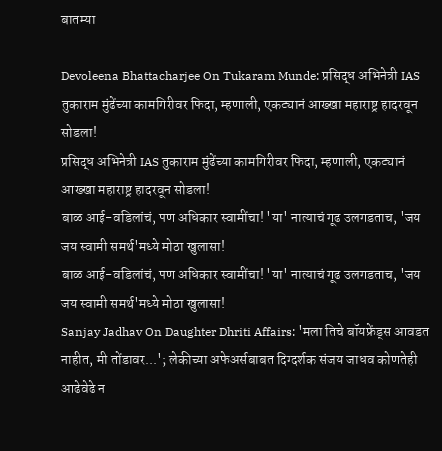बातम्या

Devoleena Bhattacharjee On Tukaram Munde: प्रसिद्ध अभिनेत्री IAS तुकाराम मुंढेंच्या कामगिरीवर फिदा, म्हणाली, एकट्यानं आख्खा महाराष्ट्र हादरवून सोडला!
प्रसिद्ध अभिनेत्री IAS तुकाराम मुंढेंच्या कामगिरीवर फिदा, म्हणाली, एकट्यानं आख्खा महाराष्ट्र हादरवून सोडला!
बाळ आई-वडिलांचं, पण अधिकार स्वामींचा! 'या' नात्याचं गूढ उलगडताच, 'जय जय स्वामी समर्थ'मध्ये मोठा खुलासा!
बाळ आई-वडिलांचं, पण अधिकार स्वामींचा! 'या' नात्याचं गूढ उलगडताच, 'जय जय स्वामी समर्थ'मध्ये मोठा खुलासा!
Sanjay Jadhav On Daughter Dhriti Affairs: 'मला तिचे बॉयफ्रेंड्स आवडत नाहीत, मी तोंडावर...'; लेकीच्या अफेअर्सबाबत दिग्दर्शक संजय जाधव कोणतेही आढेवेढे न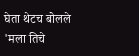घेता थेटच बोलले
'मला तिचे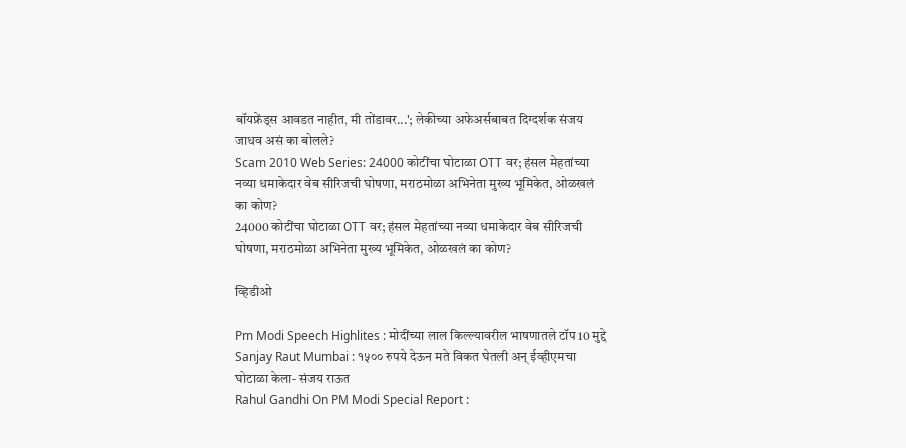बॉयफ्रेंड्स आवडत नाहीत, मी तोंडावर...'; लेकीच्या अफेअर्सबाबत दिग्दर्शक संजय जाधव असं का बोलले?
Scam 2010 Web Series: 24000 कोटींचा घोटाळा OTT वर; हंसल मेहतांच्या नव्या धमाकेदार वेब सीरिजची घोषणा, मराठमोळा अभिनेता मुख्य भूमिकेत, ओळखलं का कोण?
24000 कोटींचा घोटाळा OTT वर; हंसल मेहतांच्या नव्या धमाकेदार वेब सीरिजची घोषणा, मराठमोळा अभिनेता मुख्य भूमिकेत, ओळखलं का कोण?

व्हिडीओ

Pm Modi Speech Highlites : मोदींच्या लाल किल्ल्यावरील भाषणातले टॉप 10 मुद्दे
Sanjay Raut Mumbai : १५०० रुपये देऊन मते विकत घेतली अन् ईव्हीएमचा घोटाळा केला- संजय राऊत
Rahul Gandhi On PM Modi Special Report :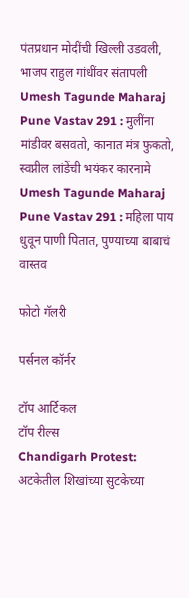पंतप्रधान मोदींची खिल्ली उडवली, भाजप राहुल गांधींवर संतापली
Umesh Tagunde Maharaj Pune Vastav 291 : मुलींना मांडीवर बसवतो, कानात मंत्र फुकतो, स्वप्नील लांडेंची भयंकर कारनामे
Umesh Tagunde Maharaj Pune Vastav 291 : महिला पाय धुवून पाणी पितात, पुण्याच्या बाबाचं वास्तव

फोटो गॅलरी

पर्सनल कॉर्नर

टॉप आर्टिकल
टॉप रील्स
Chandigarh Protest: अटकेतील शिखांच्या सुटकेच्या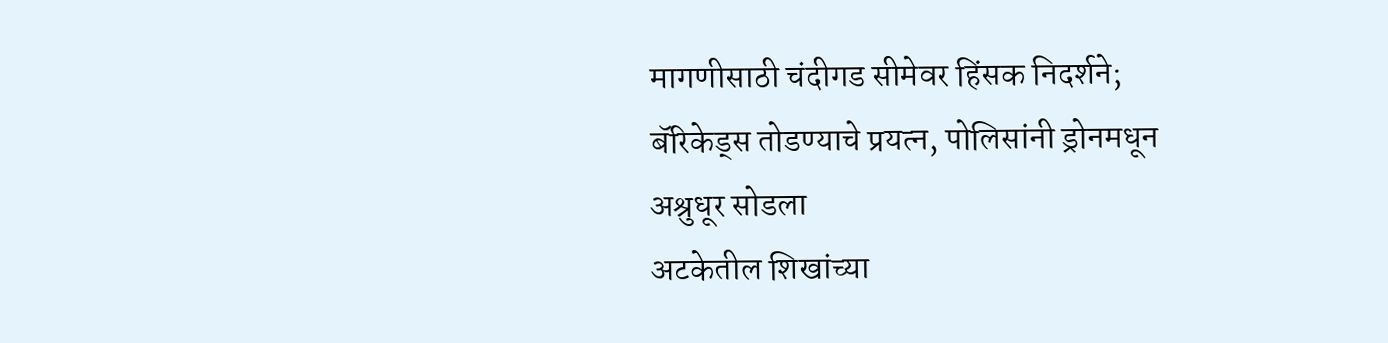मागणीसाठी चंदीगड सीमेवर हिंसक निदर्शने; बॅरिकेड्स तोडण्याचे प्रयत्न, पोलिसांनी ड्रोनमधून अश्रुधूर सोडला
अटकेतील शिखांच्या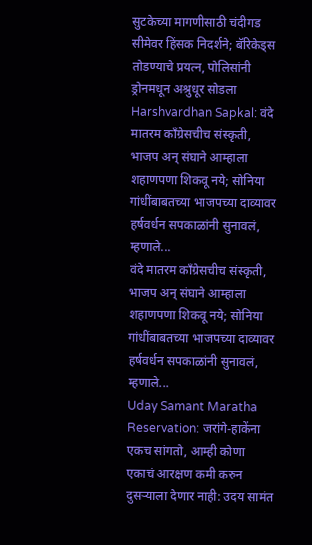सुटकेच्या मागणीसाठी चंदीगड सीमेवर हिंसक निदर्शने; बॅरिकेड्स तोडण्याचे प्रयत्न, पोलिसांनी ड्रोनमधून अश्रुधूर सोडला
Harshvardhan Sapkal: वंदे मातरम काँग्रेसचीच संस्कृती, भाजप अन् संघाने आम्हाला शहाणपणा शिकवू नये; सोनिया गांधींबाबतच्या भाजपच्या दाव्यावर हर्षवर्धन सपकाळांनी सुनावलं, म्हणाले...
वंदे मातरम काँग्रेसचीच संस्कृती, भाजप अन् संघाने आम्हाला शहाणपणा शिकवू नये; सोनिया गांधींबाबतच्या भाजपच्या दाव्यावर हर्षवर्धन सपकाळांनी सुनावलं, म्हणाले...
Uday Samant Maratha Reservation: जरांगे-हाकेंना एकच सांगतो, आम्ही कोणा एकाचं आरक्षण कमी करुन दुसऱ्याला देणार नाही: उदय सामंत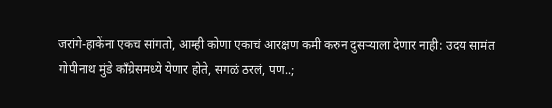जरांगे-हाकेंना एकच सांगतो, आम्ही कोणा एकाचं आरक्षण कमी करुन दुसऱ्याला देणार नाही: उदय सामंत
गोपीनाथ मुंडे काँग्रेसमध्ये येणार होते, सगळं ठरलं, पण..;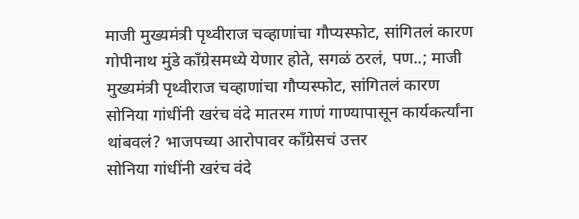माजी मुख्यमंत्री पृथ्वीराज चव्हाणांचा गौप्यस्फोट, सांगितलं कारण
गोपीनाथ मुंडे काँग्रेसमध्ये येणार होते, सगळं ठरलं, पण..; माजी मुख्यमंत्री पृथ्वीराज चव्हाणांचा गौप्यस्फोट, सांगितलं कारण
सोनिया गांधींनी खरंच वंदे मातरम गाणं गाण्यापासून कार्यकर्त्यांना थांबवलं? भाजपच्या आरोपावर काँग्रेसचं उत्तर
सोनिया गांधींनी खरंच वंदे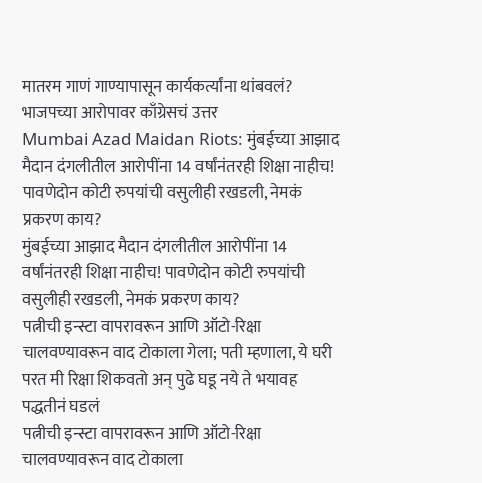मातरम गाणं गाण्यापासून कार्यकर्त्यांना थांबवलं? भाजपच्या आरोपावर काँग्रेसचं उत्तर
Mumbai Azad Maidan Riots: मुंबईच्या आझाद मैदान दंगलीतील आरोपींना 14 वर्षांनंतरही शिक्षा नाहीच! पावणेदोन कोटी रुपयांची वसुलीही रखडली, नेमकं प्रकरण काय?
मुंबईच्या आझाद मैदान दंगलीतील आरोपींना 14 वर्षांनंतरही शिक्षा नाहीच! पावणेदोन कोटी रुपयांची वसुलीही रखडली, नेमकं प्रकरण काय?
पत्नीची इन्स्टा वापरावरून आणि ऑटो-रिक्षा चालवण्यावरून वाद टोकाला गेला; पती म्हणाला, ये घरी परत मी रिक्षा शिकवतो अन् पुढे घडू नये ते भयावह पद्धतीनं घडलं
पत्नीची इन्स्टा वापरावरून आणि ऑटो-रिक्षा चालवण्यावरून वाद टोकाला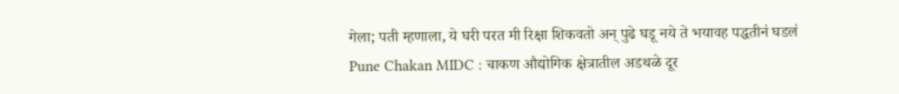गेला; पती म्हणाला, ये घरी परत मी रिक्षा शिकवतो अन् पुढे घडू नये ते भयावह पद्धतीनं घडलं
Pune Chakan MIDC : चाकण औद्योगिक क्षेत्रातील अडथळे दूर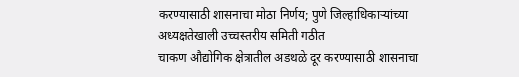करण्यासाठी शासनाचा मोठा निर्णय; पुणे जिल्हाधिकाऱ्यांच्या अध्यक्षतेखाली उच्चस्तरीय समिती गठीत
चाकण औद्योगिक क्षेत्रातील अडथळे दूर करण्यासाठी शासनाचा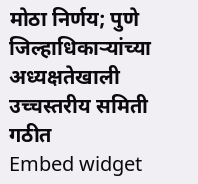मोठा निर्णय; पुणे जिल्हाधिकाऱ्यांच्या अध्यक्षतेखाली उच्चस्तरीय समिती गठीत
Embed widget